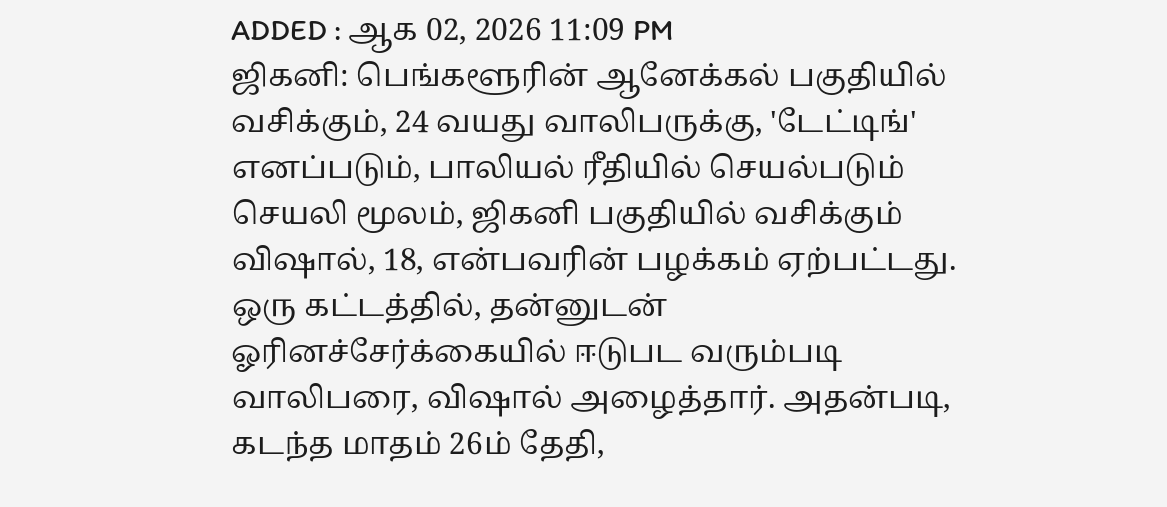ADDED : ஆக 02, 2026 11:09 PM
ஜிகனி: பெங்களூரின் ஆனேக்கல் பகுதியில் வசிக்கும், 24 வயது வாலிபருக்கு, 'டேட்டிங்' எனப்படும், பாலியல் ரீதியில் செயல்படும் செயலி மூலம், ஜிகனி பகுதியில் வசிக்கும் விஷால், 18, என்பவரின் பழக்கம் ஏற்பட்டது.
ஒரு கட்டத்தில், தன்னுடன் ஓரினச்சேர்க்கையில் ஈடுபட வரும்படி வாலிபரை, விஷால் அழைத்தார். அதன்படி, கடந்த மாதம் 26ம் தேதி,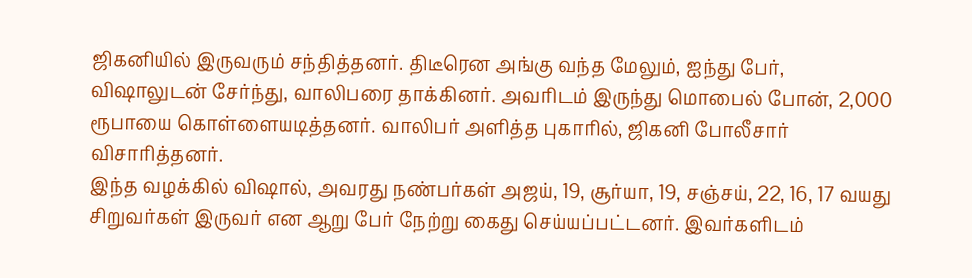ஜிகனியில் இருவரும் சந்தித்தனர். திடீரென அங்கு வந்த மேலும், ஐந்து பேர், விஷாலுடன் சேர்ந்து, வாலிபரை தாக்கினர். அவரிடம் இருந்து மொபைல் போன், 2,000 ரூபாயை கொள்ளையடித்தனர். வாலிபர் அளித்த புகாரில், ஜிகனி போலீசார் விசாரித்தனர்.
இந்த வழக்கில் விஷால், அவரது நண்பர்கள் அஜய், 19, சூர்யா, 19, சஞ்சய், 22, 16, 17 வயது சிறுவர்கள் இருவர் என ஆறு பேர் நேற்று கைது செய்யப்பட்டனர். இவர்களிடம்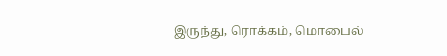இருந்து, ரொக்கம், மொபைல்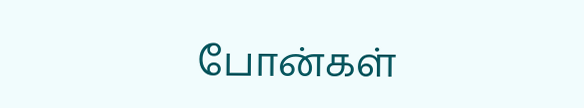போன்கள்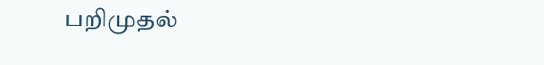பறிமுதல்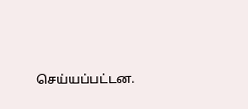செய்யப்பட்டன.